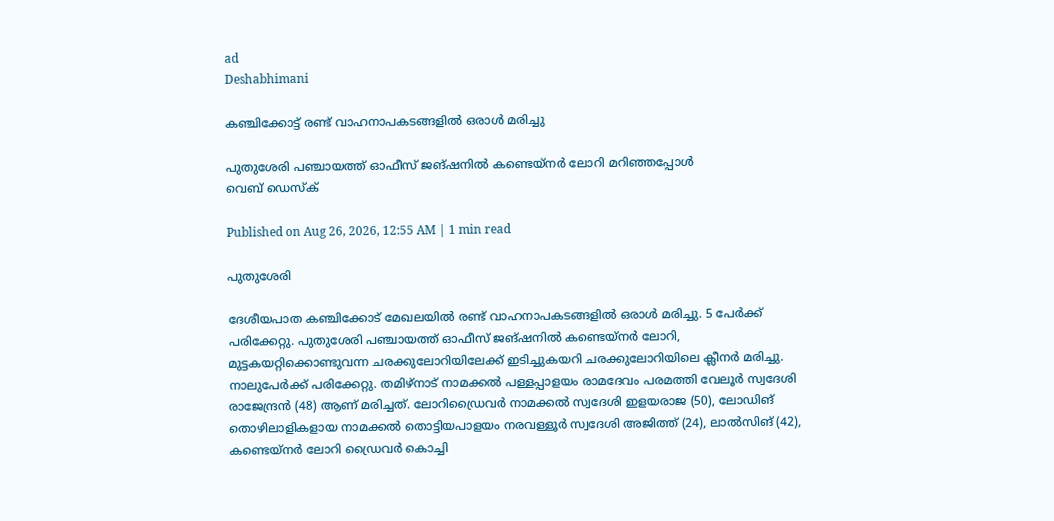ad
Deshabhimani

കഞ്ചിക്കോട്ട്‌ രണ്ട് വാഹനാപകടങ്ങളിൽ ഒരാൾ മരിച്ചു

പുതുശേരി പഞ്ചായത്ത് ഓഫീസ് ജങ്‌ഷനിൽ കണ്ടെയ്നർ ലോറി മറിഞ്ഞപ്പോൾ
വെബ് ഡെസ്ക്

Published on Aug 26, 2026, 12:55 AM | 1 min read

പുതുശേരി

ദേശീയപാത കഞ്ചിക്കോട് മേഖലയിൽ രണ്ട്‌ വാഹനാപകടങ്ങളിൽ ഒരാൾ മരിച്ചു. 5 പേർക്ക്‌ പരിക്കേറ്റു. പുതുശേരി പഞ്ചായത്ത് ഓഫീസ് ജങ്‌ഷനിൽ കണ്ടെയ്നർ ലോറി, മുട്ടകയറ്റിക്കൊണ്ടുവന്ന ചരക്കുലോറിയിലേക്ക് ഇടിച്ചുകയറി ചരക്കുലോറിയിലെ ക്ലീനർ മരിച്ചു. നാലുപേർക്ക്‌ പരിക്കേറ്റു. തമിഴ്‌നാട് നാമക്കൽ പള്ളപ്പാളയം രാമദേവം പരമത്തി വേലൂർ സ്വദേശി രാജേന്ദ്രൻ (48) ആണ് മരിച്ചത്. ലോറിഡ്രൈവർ നാമക്കൽ സ്വദേശി ഇളയരാജ (50), ലോഡിങ് തൊഴിലാളികളായ നാമക്കൽ തൊട്ടിയപാളയം നരവള്ളൂർ സ്വദേശി അജിത്ത് (24), ലാൽസിങ് (42), കണ്ടെയ്നർ ലോറി ഡ്രൈവർ കൊച്ചി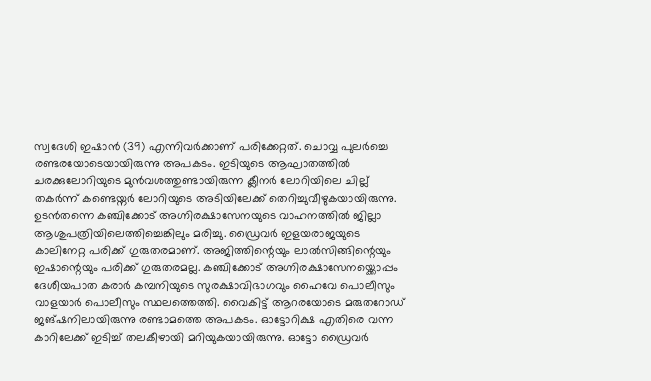സ്വദേശി ഇഷാൻ (39) എന്നിവർക്കാണ്‌ പരിക്കേറ്റത്‌. ചൊവ്വ പുലർച്ചെ രണ്ടരയോടെയായിരുന്നു അപകടം. ഇടിയുടെ ആഘാതത്തിൽ ചരക്കുലോറിയുടെ മുൻവശത്തുണ്ടായിരുന്ന ക്ലീനർ ലോറിയിലെ ചില്ല്‌ തകർന്ന്‌ കണ്ടെയ്നർ ലോറിയുടെ അടിയിലേക്ക്‌ തെറിച്ചുവീഴുകയായിരുന്നു. ഉടൻതന്നെ കഞ്ചിക്കോട് അഗ്നിരക്ഷാസേനയുടെ വാഹനത്തിൽ ജില്ലാ ആശുപത്രിയിലെത്തിച്ചെങ്കിലും മരിച്ചു. ഡ്രൈവർ ഇളയരാജയുടെ കാലിനേറ്റ പരിക്ക്‌ ഗുരുതരമാണ്‌. അജിത്തിന്റെയും ലാൽസിങ്ങിന്റെയും ഇഷാന്റെയും പരിക്ക് ഗുരുതരമല്ല. കഞ്ചിക്കോട് അഗ്നിരക്ഷാസേനയ്ക്കൊപ്പം ദേശീയപാത കരാർ കമ്പനിയുടെ സുരക്ഷാവിഭാഗവും ഹൈവേ പൊലീസും വാളയാർ പൊലീസും സ്ഥലത്തെത്തി. വൈകിട്ട് ആറരയോടെ മരുതറോഡ് ജങ്‌ഷനിലായിരുന്നു രണ്ടാമത്തെ അപകടം. ഓട്ടോറിക്ഷ എതിരെ വന്ന കാറിലേക്ക് ഇടിച്ച്‌ തലകീഴായി മറിയുകയായിരുന്നു. ഓട്ടോ ഡ്രൈവർ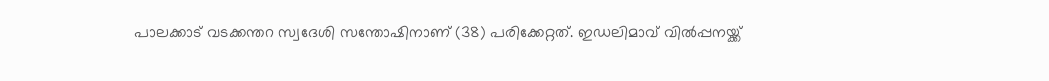പാലക്കാട് വടക്കന്തറ സ്വദേശി സന്തോഷിനാണ്‌ (38) പരിക്കേറ്റത്. ഇഡലിമാവ് വിൽപ്പനയ്ക്ക്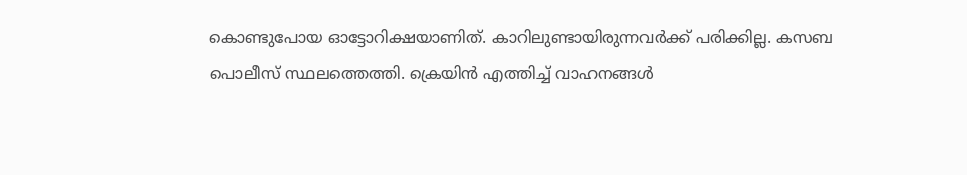കൊണ്ടുപോയ ഓട്ടോറിക്ഷയാണിത്. കാറിലുണ്ടായിരുന്നവർക്ക് പരിക്കില്ല. കസബ പൊലീസ് സ്ഥലത്തെത്തി. ക്രെയിൻ എത്തിച്ച്‌ വാഹനങ്ങൾ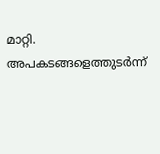മാറ്റി. അപകടങ്ങളെത്തുടർന്ന്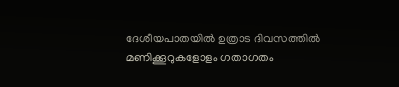ദേശീയപാതയിൽ ഉത്രാട ദിവസത്തിൽ മണിക്കൂറുകളോളം ഗതാഗതം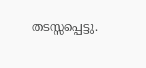തടസ്സപ്പെട്ടു.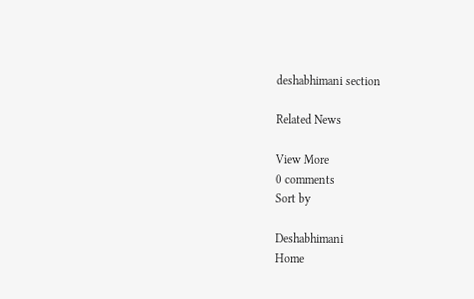deshabhimani section

Related News

View More
0 comments
Sort by

Deshabhimani
Home